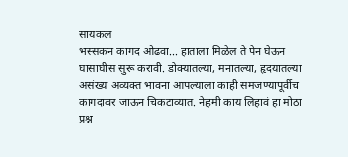सायकल
भस्सकन कागद ओढवा... हाताला मिळेल ते पेन घेऊन घासाघीस सुरू करावी. डोक्यातल्या, मनातल्या, हृदयातल्या असंख्य अव्यक्त भावना आपल्याला काही समजण्यापूर्वीच कागदावर जाऊन चिकटाव्यात. नेहमी काय लिहावं हा मोठा प्रश्न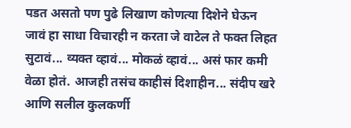पडत असतो पण पुढे लिखाण कोणत्या दिशेने घेऊन जावं हा साधा विचारही न करता जे वाटेल ते फक्त लिहत सुटावं... व्यक्त व्हावं... मोकळं व्हावं... असं फार कमी वेळा होतं. आजही तसंच काहीसं दिशाहीन... संदीप खरे आणि सलील कुलकर्णी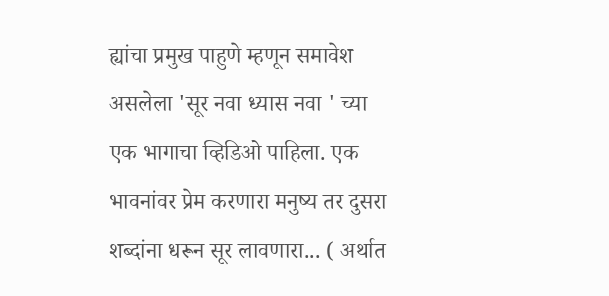ह्यांचा प्रमुख पाहुणे म्हणून समावेश असलेला 'सूर नवा ध्यास नवा ' च्या एक भागाचा व्हिडिओ पाहिला. एक भावनांवर प्रेम करणारा मनुष्य तर दुसरा शब्दांना धरून सूर लावणारा... ( अर्थात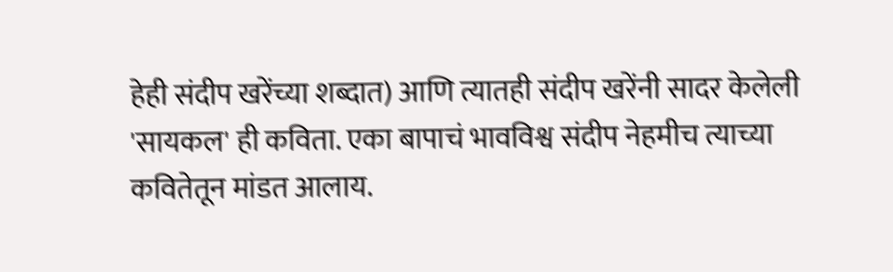हेही संदीप खरेंच्या शब्दात) आणि त्यातही संदीप खरेंनी सादर केलेली 'सायकल' ही कविता. एका बापाचं भावविश्व संदीप नेहमीच त्याच्या कवितेतून मांडत आलाय.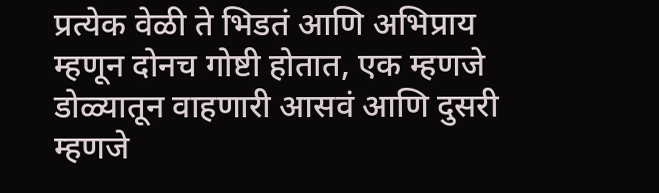प्रत्येक वेळी ते भिडतं आणि अभिप्राय म्हणून दोनच गोष्टी होतात, एक म्हणजे डोळ्यातून वाहणारी आसवं आणि दुसरी म्हणजे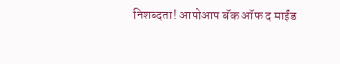निशब्दता! आपोआप बॅक ऑफ द माईंड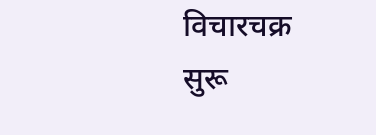विचारचक्र सुरू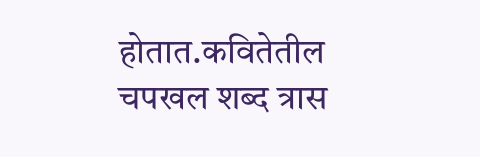होतात.कवितेतील चपखल शब्द त्रास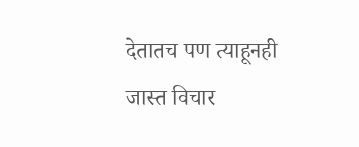देतातच पण त्याहूनही जास्त विचार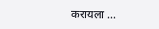करायला ...